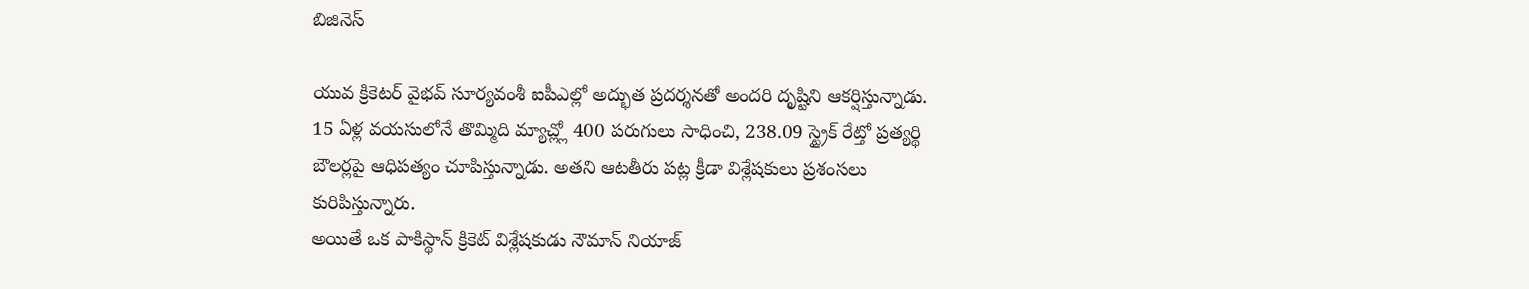బిజినెస్

యువ క్రికెటర్ వైభవ్ సూర్యవంశీ ఐపీఎల్లో అద్భుత ప్రదర్శనతో అందరి దృష్టిని ఆకర్షిస్తున్నాడు. 15 ఏళ్ల వయసులోనే తొమ్మిది మ్యాచ్ల్లో 400 పరుగులు సాధించి, 238.09 స్ట్రైక్ రేట్తో ప్రత్యర్థి బౌలర్లపై ఆధిపత్యం చూపిస్తున్నాడు. అతని ఆటతీరు పట్ల క్రీడా విశ్లేషకులు ప్రశంసలు కురిపిస్తున్నారు.
అయితే ఒక పాకిస్థాన్ క్రికెట్ విశ్లేషకుడు నౌమాన్ నియాజ్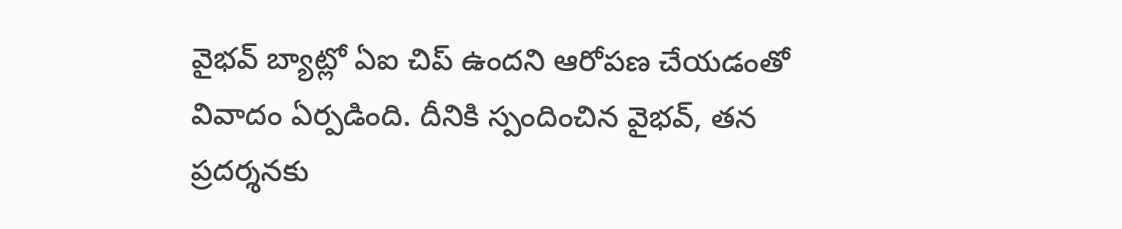వైభవ్ బ్యాట్లో ఏఐ చిప్ ఉందని ఆరోపణ చేయడంతో వివాదం ఏర్పడింది. దీనికి స్పందించిన వైభవ్, తన ప్రదర్శనకు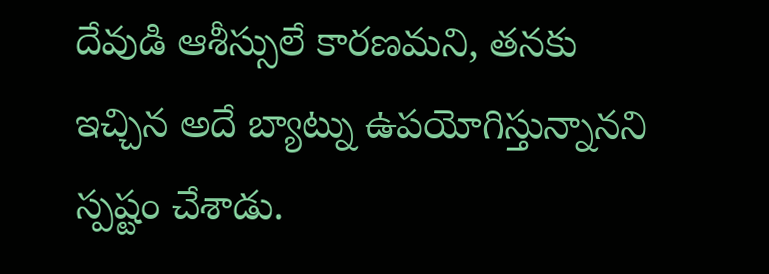దేవుడి ఆశీస్సులే కారణమని, తనకు ఇచ్చిన అదే బ్యాట్ను ఉపయోగిస్తున్నానని స్పష్టం చేశాడు.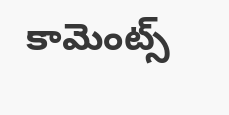కామెంట్స్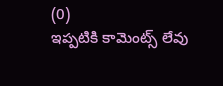(0)
ఇప్పటికి కామెంట్స్ లేవు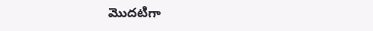మొదటిగా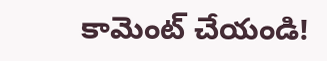కామెంట్ చేయండి!